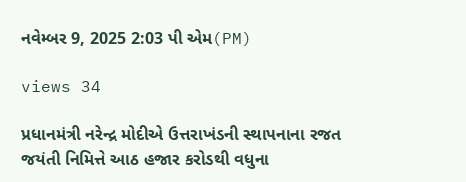નવેમ્બર 9, 2025 2:03 પી એમ(PM)

views 34

પ્રધાનમંત્રી નરેન્દ્ર મોદીએ ઉત્તરાખંડની સ્થાપનાના રજત જયંતી નિમિત્તે આઠ હજાર કરોડથી વધુના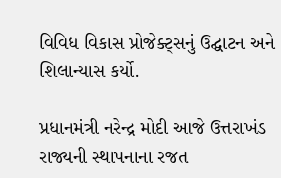વિવિધ વિકાસ પ્રોજેક્ટ્સનું ઉદ્ઘાટન અને શિલાન્યાસ કર્યો.

પ્રધાનમંત્રી નરેન્દ્ર મોદી આજે ઉત્તરાખંડ રાજ્યની સ્થાપનાના રજત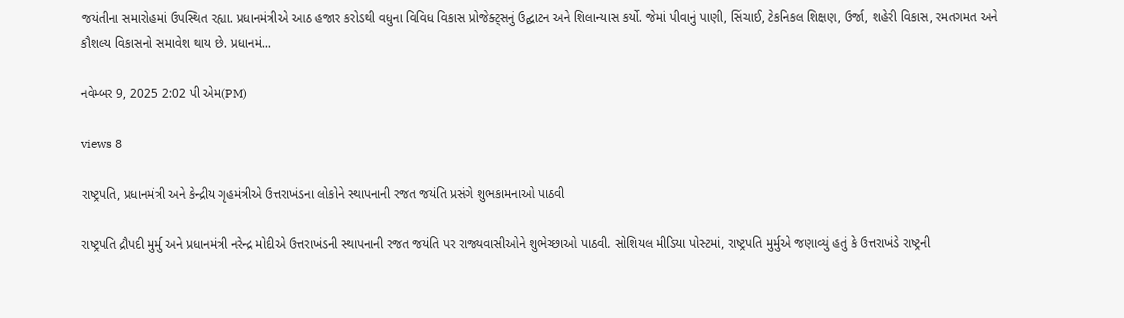જયંતીના સમારોહમાં ઉપસ્થિત રહ્યા. પ્રધાનમંત્રીએ આઠ હજાર કરોડથી વધુના વિવિધ વિકાસ પ્રોજેક્ટ્સનું ઉદ્ઘાટન અને શિલાન્યાસ કર્યો. જેમાં પીવાનું પાણી, સિંચાઈ, ટેકનિકલ શિક્ષણ, ઉર્જા, શહેરી વિકાસ, રમતગમત અને કૌશલ્ય વિકાસનો સમાવેશ થાય છે. પ્રધાનમં...

નવેમ્બર 9, 2025 2:02 પી એમ(PM)

views 8

રાષ્ટ્રપતિ, પ્રધાનમંત્રી અને કેન્દ્રીય ગૃહમંત્રીએ ઉત્તરાખંડના લોકોને સ્થાપનાની રજત જયંતિ પ્રસંગે શુભકામનાઓ પાઠવી

રાષ્ટ્રપતિ દ્રૌપદી મુર્મુ અને પ્રધાનમંત્રી નરેન્દ્ર મોદીએ ઉત્તરાખંડની સ્થાપનાની રજત જયંતિ પર રાજ્યવાસીઓને શુભેચ્છાઓ પાઠવી. સોશિયલ મીડિયા પોસ્ટમાં, રાષ્ટ્રપતિ મુર્મુએ જણાવ્યું હતું કે ઉત્તરાખંડે રાષ્ટ્રની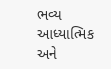ભવ્ય આધ્યાત્મિક અને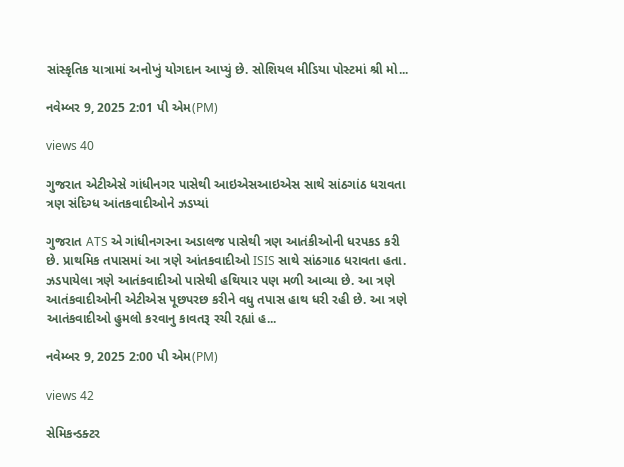સાંસ્કૃતિક યાત્રામાં અનોખું યોગદાન આપ્યું છે. સોશિયલ મીડિયા પોસ્ટમાં શ્રી મો...

નવેમ્બર 9, 2025 2:01 પી એમ(PM)

views 40

ગુજરાત એટીએસે ગાંધીનગર પાસેથી આઇએસઆઇએસ સાથે સાંઠગાંઠ ધરાવતા ત્રણ સંદિગ્ધ આંતકવાદીઓને ઝડપ્યાં

ગુજરાત ATS એ ગાંધીનગરના અડાલજ પાસેથી ત્રણ આતંકીઓની ધરપકડ કરી છે. પ્રાથમિક તપાસમાં આ ત્રણે આંતકવાદીઓ ISIS સાથે સાંઠગાઠ ધરાવતા હતા. ઝડપાયેલા ત્રણે આતંકવાદીઓ પાસેથી હથિયાર પણ મળી આવ્યા છે. આ ત્રણે આતંકવાદીઓની એટીએસ પૂછપરછ કરીને વધુ તપાસ હાથ ધરી રહી છે. આ ત્રણે આતંકવાદીઓ હુમલો કરવાનુ કાવતરૂ રચી રહ્યાં હ...

નવેમ્બર 9, 2025 2:00 પી એમ(PM)

views 42

સેમિકન્ડક્ટર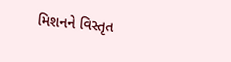મિશનને વિસ્તૃત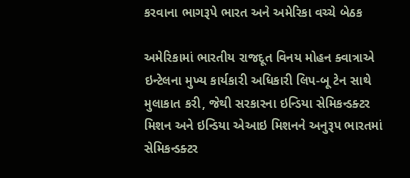કરવાના ભાગરૂપે ભારત અને અમેરિકા વચ્ચે બેઠક

અમેરિકામાં ભારતીય રાજદૂત વિનય મોહન ક્વાત્રાએ ઇન્ટેલના મુખ્ય કાર્યકારી અધિકારી લિપ-બૂ ટેન સાથે મુલાકાત કરી, જેથી સરકારના ઇન્ડિયા સેમિકન્ડક્ટર મિશન અને ઇન્ડિયા એઆઇ મિશનને અનુરૂપ ભારતમાં સેમિકન્ડક્ટર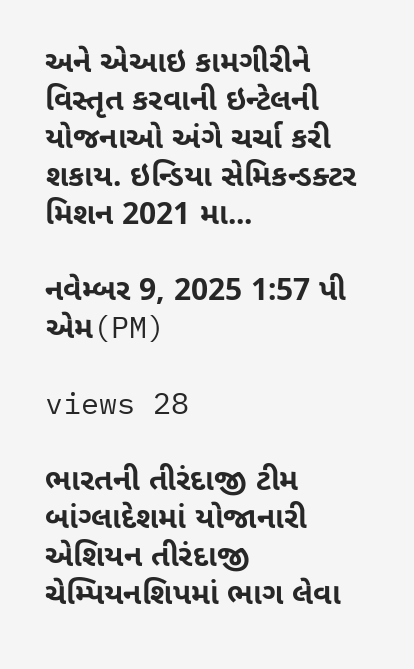અને એઆઇ કામગીરીને વિસ્તૃત કરવાની ઇન્ટેલની યોજનાઓ અંગે ચર્ચા કરી શકાય. ઇન્ડિયા સેમિકન્ડક્ટર મિશન 2021 મા...

નવેમ્બર 9, 2025 1:57 પી એમ(PM)

views 28

ભારતની તીરંદાજી ટીમ બાંગ્લાદેશમાં યોજાનારી એશિયન તીરંદાજી ચેમ્પિયનશિપમાં ભાગ લેવા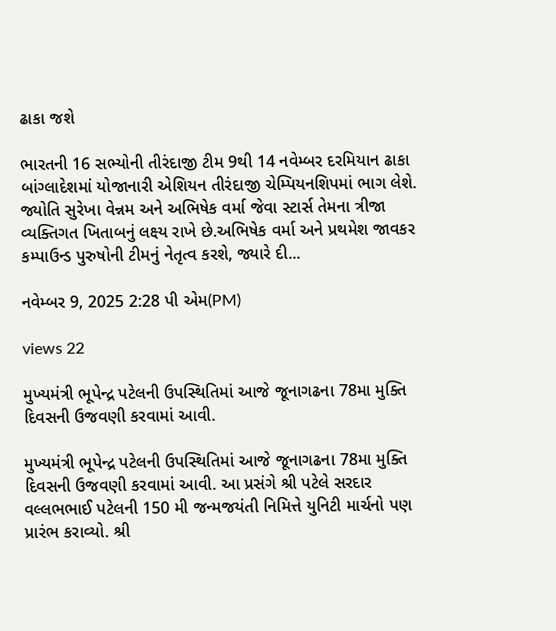ઢાકા જશે

ભારતની 16 સભ્યોની તીરંદાજી ટીમ 9થી 14 નવેમ્બર દરમિયાન ઢાકા બાંગ્લાદેશમાં યોજાનારી એશિયન તીરંદાજી ચેમ્પિયનશિપમાં ભાગ લેશે. જ્યોતિ સુરેખા વેન્નમ અને અભિષેક વર્મા જેવા સ્ટાર્સ તેમના ત્રીજા વ્યક્તિગત ખિતાબનું લક્ષ્ય રાખે છે.અભિષેક વર્મા અને પ્રથમેશ જાવકર કમ્પાઉન્ડ પુરુષોની ટીમનું નેતૃત્વ કરશે, જ્યારે દી...

નવેમ્બર 9, 2025 2:28 પી એમ(PM)

views 22

મુખ્યમંત્રી ભૂપેન્દ્ર પટેલની ઉપસ્થિતિમાં આજે જૂનાગઢના 78મા મુક્તિ દિવસની ઉજવણી કરવામાં આવી.

મુખ્યમંત્રી ભૂપેન્દ્ર પટેલની ઉપસ્થિતિમાં આજે જૂનાગઢના 78મા મુક્તિ દિવસની ઉજવણી કરવામાં આવી. આ પ્રસંગે શ્રી પટેલે સરદાર વલ્લભભાઈ પટેલની 150 મી જન્મજયંતી નિમિત્તે યુનિટી માર્ચનો પણ પ્રારંભ કરાવ્યો. શ્રી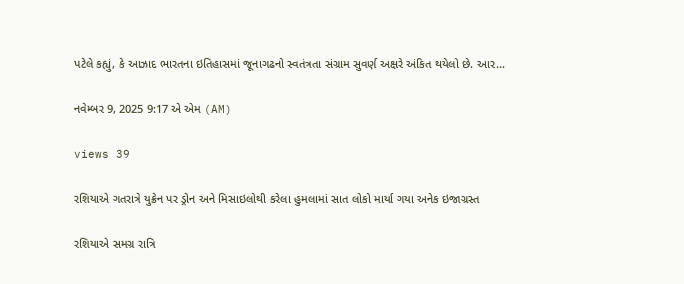પટેલે કહ્યું, કે આઝાદ ભારતના ઇતિહાસમાં જૂનાગઢનો સ્વતંત્રતા સંગ્રામ સુવર્ણ અક્ષરે અંકિત થયેલો છે. આર...

નવેમ્બર 9, 2025 9:17 એ એમ (AM)

views 39

રશિયાએ ગતરાત્રે યુક્રેન પર ડ્રોન અને મિસાઇલોથી કરેલા હુમલામાં સાત લોકો માર્યા ગયા અનેક ઇજાગ્રસ્ત

રશિયાએ સમગ્ર રાત્રિ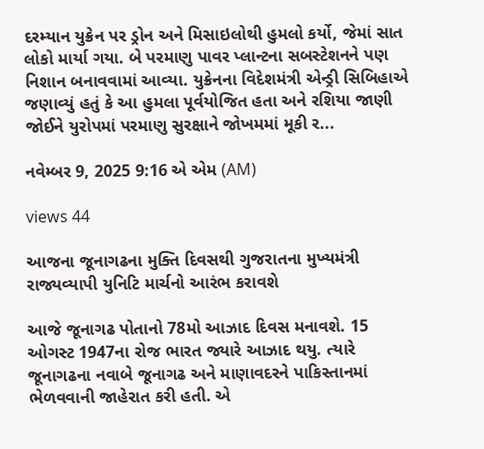દરમ્યાન યુક્રેન પર ડ્રોન અને મિસાઇલોથી હુમલો કર્યો, જેમાં સાત લોકો માર્યા ગયા. બે પરમાણુ પાવર પ્લાન્ટના સબસ્ટેશનને પણ નિશાન બનાવવામાં આવ્યા. યુક્રેનના વિદેશમંત્રી એન્ડ્રી સિબિહાએ જણાવ્યું હતું કે આ હુમલા પૂર્વયોજિત હતા અને રશિયા જાણી જોઈને યુરોપમાં પરમાણુ સુરક્ષાને જોખમમાં મૂકી ર...

નવેમ્બર 9, 2025 9:16 એ એમ (AM)

views 44

આજના જૂનાગઢના મુક્તિ દિવસથી ગુજરાતના મુખ્યમંત્રી રાજ્યવ્યાપી યુનિટિ માર્ચનો આરંભ કરાવશે

આજે જૂનાગઢ પોતાનો 78મો આઝાદ દિવસ મનાવશે. 15 ઓગસ્ટ 1947ના રોજ ભારત જ્યારે આઝાદ થયુ. ત્યારે જૂનાગઢના નવાબે જૂનાગઢ અને માણાવદરને પાકિસ્તાનમાં ભેળવવાની જાહેરાત કરી હતી. એ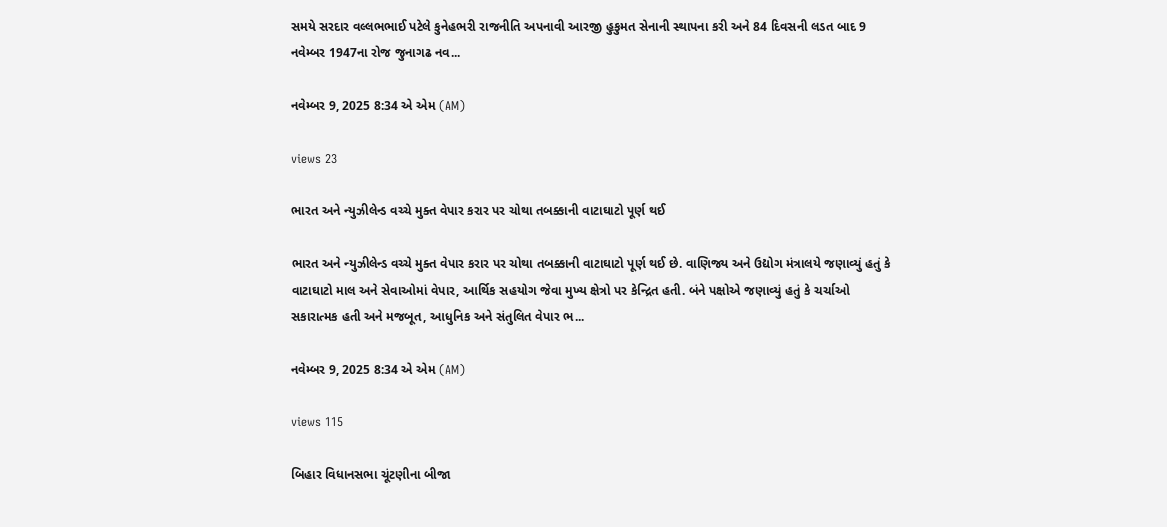સમયે સરદાર વલ્લભભાઈ પટેલે કુનેહભરી રાજનીતિ અપનાવી આરજી હુકુમત સેનાની સ્થાપના કરી અને 84 દિવસની લડત બાદ 9 નવેમ્બર 1947ના રોજ જુનાગઢ નવ...

નવેમ્બર 9, 2025 8:34 એ એમ (AM)

views 23

ભારત અને ન્યુઝીલેન્ડ વચ્ચે મુક્ત વેપાર કરાર પર ચોથા તબક્કાની વાટાઘાટો પૂર્ણ થઈ

ભારત અને ન્યુઝીલેન્ડ વચ્ચે મુક્ત વેપાર કરાર પર ચોથા તબક્કાની વાટાઘાટો પૂર્ણ થઈ છે. વાણિજ્ય અને ઉદ્યોગ મંત્રાલયે જણાવ્યું હતું કે વાટાઘાટો માલ અને સેવાઓમાં વેપાર, આર્થિક સહયોગ જેવા મુખ્ય ક્ષેત્રો પર કેન્દ્રિત હતી. બંને પક્ષોએ જણાવ્યું હતું કે ચર્ચાઓ સકારાત્મક હતી અને મજબૂત, આધુનિક અને સંતુલિત વેપાર ભ...

નવેમ્બર 9, 2025 8:34 એ એમ (AM)

views 115

બિહાર વિધાનસભા ચૂંટણીના બીજા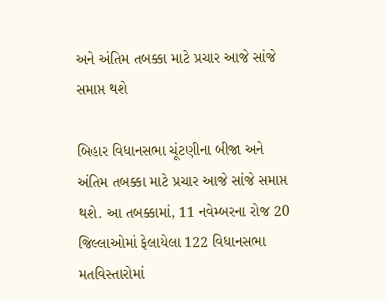અને અંતિમ તબક્કા માટે પ્રચાર આજે સાંજે સમાપ્ત થશે

બિહાર વિધાનસભા ચૂંટણીના બીજા અને અંતિમ તબક્કા માટે પ્રચાર આજે સાંજે સમાપ્ત થશે. આ તબક્કામાં, 11 નવેમ્બરના રોજ 20 જિલ્લાઓમાં ફેલાયેલા 122 વિધાનસભા મતવિસ્તારોમાં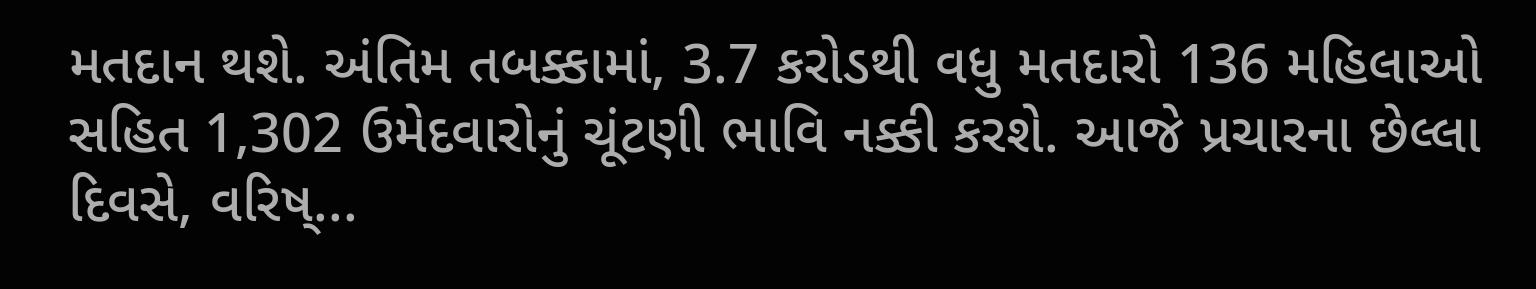મતદાન થશે. અંતિમ તબક્કામાં, 3.7 કરોડથી વધુ મતદારો 136 મહિલાઓ સહિત 1,302 ઉમેદવારોનું ચૂંટણી ભાવિ નક્કી કરશે. આજે પ્રચારના છેલ્લા દિવસે, વરિષ્...